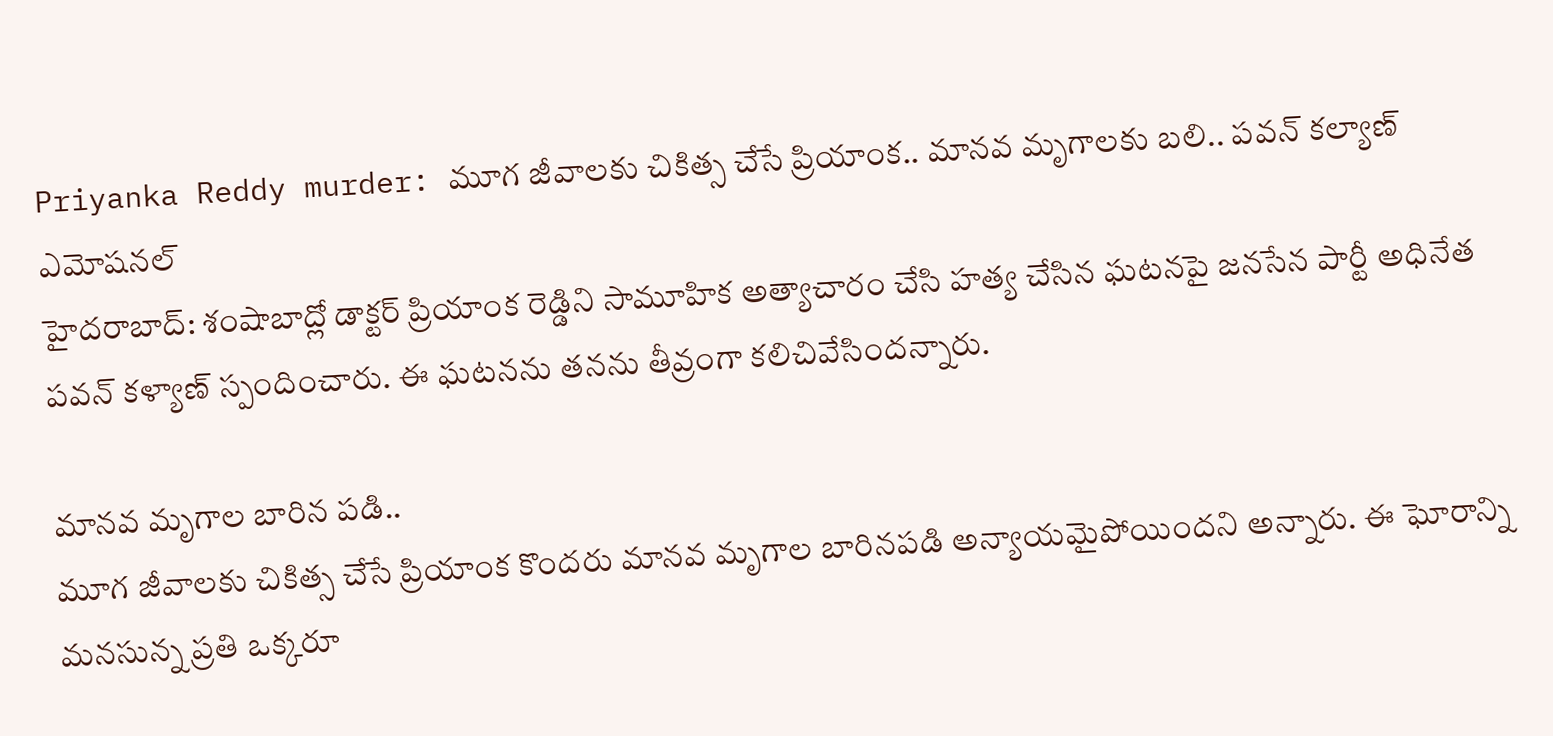Priyanka Reddy murder: మూగ జీవాలకు చికిత్స చేసే ప్రియాంక.. మానవ మృగాలకు బలి.. పవన్ కల్యాణ్ ఎమోషనల్
హైదరాబాద్: శంషాబాద్లో డాక్టర్ ప్రియాంక రెడ్డిని సామూహిక అత్యాచారం చేసి హత్య చేసిన ఘటనపై జనసేన పార్టీ అధినేత పవన్ కళ్యాణ్ స్పందించారు. ఈ ఘటనను తనను తీవ్రంగా కలిచివేసిందన్నారు.

మానవ మృగాల బారిన పడి..
మూగ జీవాలకు చికిత్స చేసే ప్రియాంక కొందరు మానవ మృగాల బారినపడి అన్యాయమైపోయిందని అన్నారు. ఈ ఘోరాన్ని మనసున్న ప్రతి ఒక్కరూ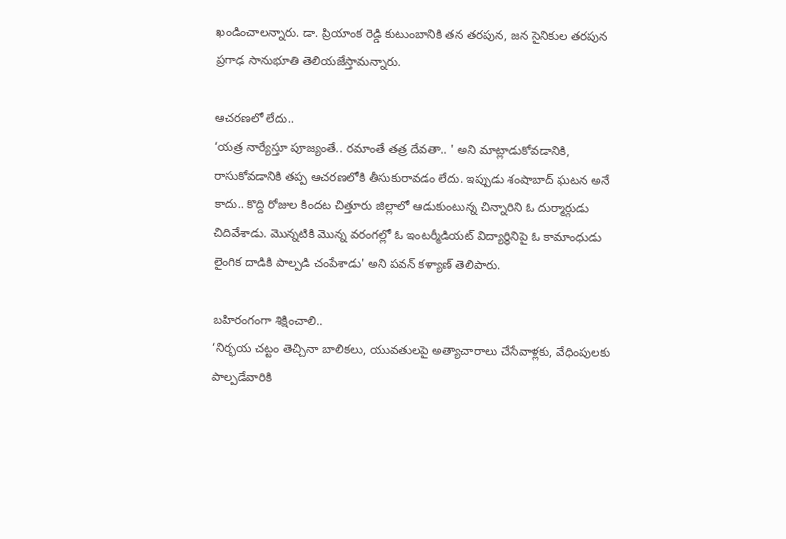ఖండించాలన్నారు. డా. ప్రియాంక రెడ్డి కుటుంబానికి తన తరపున, జన సైనికుల తరపున ప్రగాఢ సానుభూతి తెలియజేస్తామన్నారు.

ఆచరణలో లేదు..
‘యత్ర నార్యేస్తూ పూజ్యంతే.. రమాంతే తత్ర దేవతా.. ' అని మాట్లాడుకోవడానికి, రాసుకోవడానికి తప్ప ఆచరణలోకి తీసుకురావడం లేదు. ఇప్పుడు శంషాబాద్ ఘటన అనే కాదు.. కొద్ది రోజుల కిందట చిత్తూరు జిల్లాలో ఆడుకుంటున్న చిన్నారిని ఓ దుర్మార్గుడు చిదివేశాడు. మొన్నటికి మొన్న వరంగల్లో ఓ ఇంటర్మీడియట్ విద్యార్థినిపై ఓ కామాంధుడు లైంగిక దాడికి పాల్పడి చంపేశాడు' అని పవన్ కళ్యాణ్ తెలిపారు.

బహిరంగంగా శిక్షించాలి..
‘నిర్భయ చట్టం తెచ్చినా బాలికలు, యువతులపై అత్యాచారాలు చేసేవాళ్లకు, వేధింపులకు పాల్పడేవారికి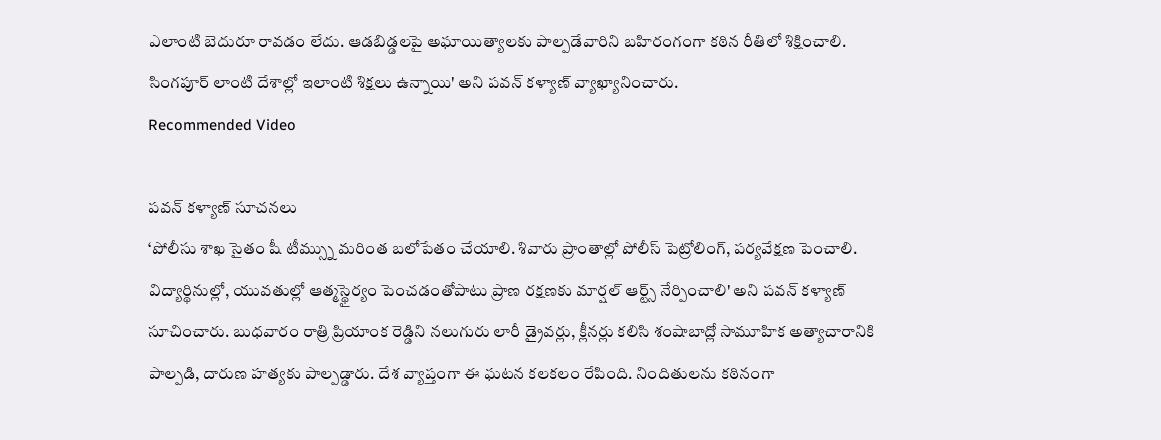ఎలాంటి బెదురూ రావడం లేదు. ఆడబిడ్డలపై అఘాయిత్యాలకు పాల్పడేవారిని బహిరంగంగా కఠిన రీతిలో శిక్షించాలి. సింగపూర్ లాంటి దేశాల్లో ఇలాంటి శిక్షలు ఉన్నాయి' అని పవన్ కళ్యాణ్ వ్యాఖ్యానించారు.
Recommended Video

పవన్ కళ్యాణ్ సూచనలు
‘పోలీసు శాఖ సైతం షీ టీమ్స్ను మరింత బలోపేతం చేయాలి. శివారు ప్రాంతాల్లో పోలీస్ పెట్రోలింగ్, పర్యవేక్షణ పెంచాలి. విద్యార్థినుల్లో, యువతుల్లో ఆత్మస్థైర్యం పెంచడంతోపాటు ప్రాణ రక్షణకు మార్షల్ ఆర్ట్స్ నేర్పించాలి' అని పవన్ కళ్యాణ్ సూచించారు. బుధవారం రాత్రి ప్రియాంక రెడ్డిని నలుగురు లారీ డ్రైవర్లు, క్లీనర్లు కలిసి శంషాబాద్లో సామూహిక అత్యాచారానికి పాల్పడి, దారుణ హత్యకు పాల్పడ్డారు. దేశ వ్యాప్తంగా ఈ ఘటన కలకలం రేపింది. నిందితులను కఠినంగా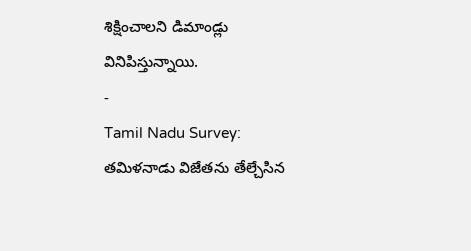శిక్షించాలని డిమాండ్లు వినిపిస్తున్నాయి.
-
Tamil Nadu Survey: తమిళనాడు విజేతను తేల్చేసిన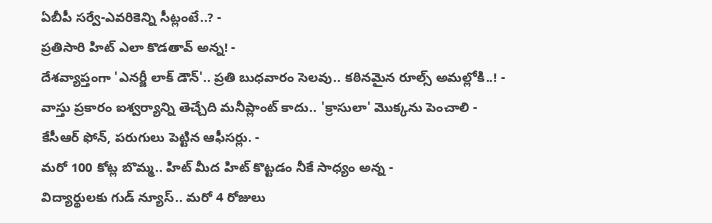ఏబీపీ సర్వే-ఎవరికెన్ని సీట్లంటే..? -
ప్రతిసారి హిట్ ఎలా కొడతావ్ అన్న! -
దేశవ్యాప్తంగా 'ఎనర్జీ లాక్ డౌన్'.. ప్రతి బుధవారం సెలవు.. కఠినమైన రూల్స్ అమల్లోకి..! -
వాస్తు ప్రకారం ఐశ్వర్యాన్ని తెచ్చేది మనీప్లాంట్ కాదు.. 'క్రాసులా' మొక్కను పెంచాలి -
కేసీఆర్ ఫోన్, పరుగులు పెట్టిన ఆఫీసర్లు. -
మరో 100 కోట్ల బొమ్మ.. హిట్ మీద హిట్ కొట్టడం నీకే సాధ్యం అన్న -
విద్యార్థులకు గుడ్ న్యూస్.. మరో 4 రోజులు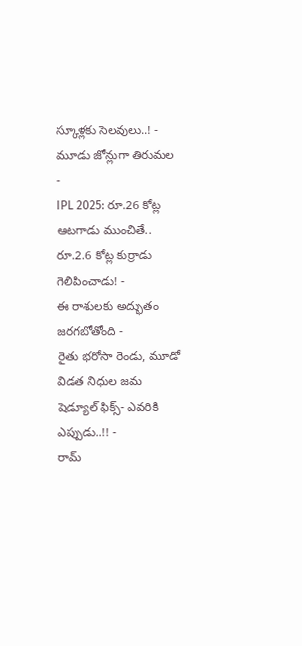స్కూళ్లకు సెలవులు..! -
మూడు జోన్లుగా తిరుమల -
IPL 2025: రూ.26 కోట్ల ఆటగాడు ముంచితే.. రూ.2.6 కోట్ల కుర్రాడు గెలిపించాడు! -
ఈ రాశులకు అద్భుతం జరగబోతోంది -
రైతు భరోసా రెండు, మూడో విడత నిధుల జమ షెడ్యూల్ ఫిక్స్- ఎవరికి ఎప్పుడు..!! -
రామ్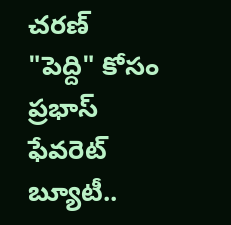చరణ్ "పెద్ది" కోసం ప్రభాస్ ఫేవరెట్ బ్యూటీ..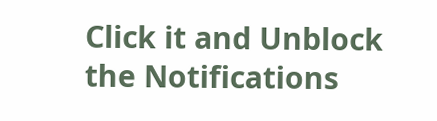Click it and Unblock the Notifications